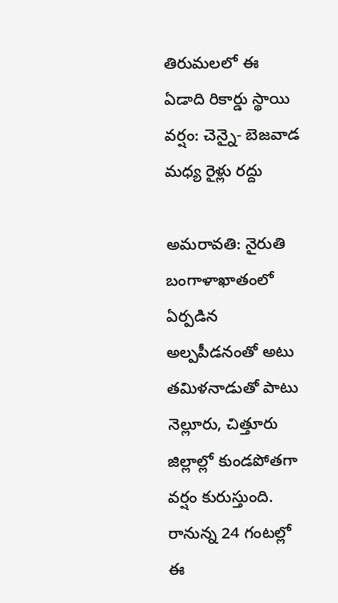తిరుమలలో ఈ ఏడాది రికార్డు స్థాయి వర్షం: చెన్నై- బెజవాడ మధ్య రైళ్లు రద్దు

అమరావతి: నైరుతి బంగాళాఖాతంలో ఏర్పడిన అల్పపీడనంతో అటు తమిళనాడుతో పాటు నెల్లూరు, చిత్తూరు జిల్లాల్లో కుండపోతగా వర్షం కురుస్తుంది. రానున్న 24 గంటల్లో ఈ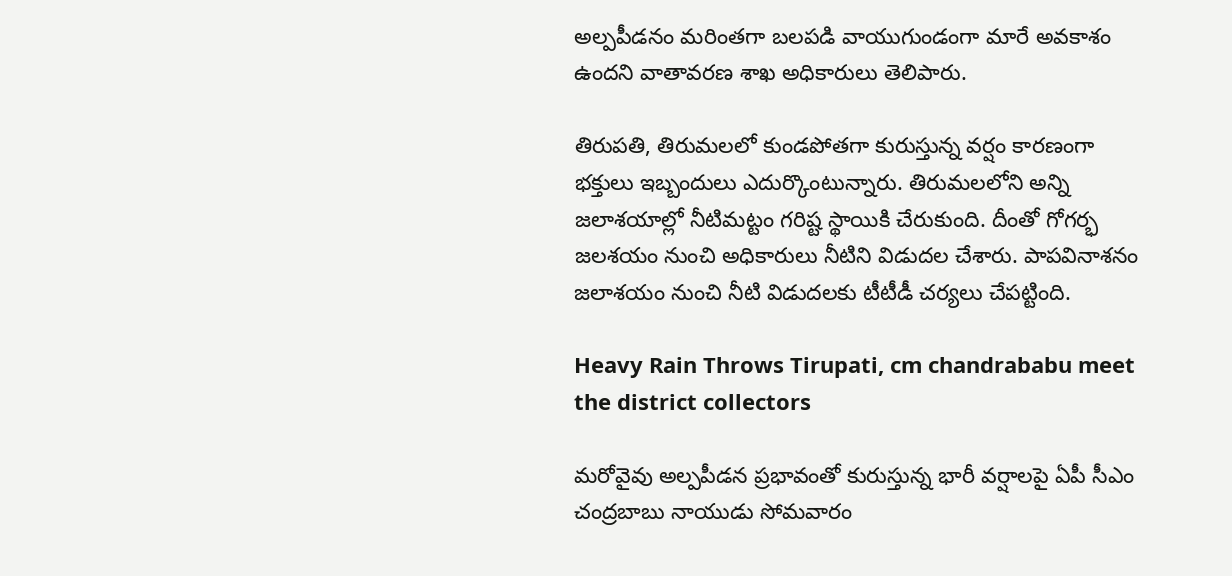అల్పపీడనం మరింతగా బలపడి వాయుగుండంగా మారే అవకాశం ఉందని వాతావరణ శాఖ అధికారులు తెలిపారు.

తిరుపతి, తిరుమలలో కుండపోతగా కురుస్తున్న వర్షం కారణంగా భక్తులు ఇబ్బందులు ఎదుర్కొంటున్నారు. తిరుమలలోని అన్ని జలాశయాల్లో నీటిమట్టం గరిష్ట స్థాయికి చేరుకుంది. దీంతో గోగర్భ జలశయం నుంచి అధికారులు నీటిని విడుదల చేశారు. పాపవినాశనం జలాశయం నుంచి నీటి విడుదలకు టీటీడీ చర్యలు చేపట్టింది.

Heavy Rain Throws Tirupati, cm chandrababu meet the district collectors

మరోవైవు అల్పపీడన ప్రభావంతో కురుస్తున్న భారీ వర్షాలపై ఏపీ సీఎం చంద్రబాబు నాయుడు సోమవారం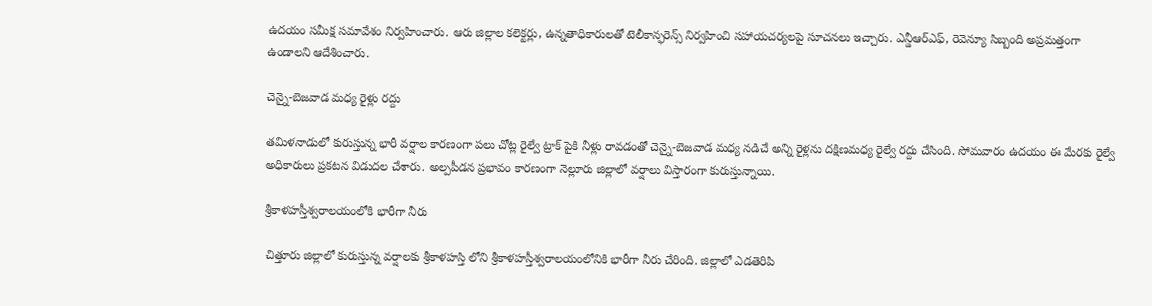ఉదయం సమీక్ష సమావేశం నిర్వహించారు. ఆరు జిల్లాల కలెక్టర్లు, ఉన్నతాధికారులతో టెలీ‌కాన్ఫరెన్స్‌ నిర్వహించి సహాయచర్యలపై సూచనలు ఇచ్చారు. ఎన్డీఆర్‌ఎఫ్‌, రెవెన్యూ సిబ్బంది అప్రమత్తంగా ఉండాలని ఆదేశించారు.

చెన్నై-బెజవాడ మధ్య రైళ్లు రద్దు

తమిళనాడులో కురుస్తున్న భారీ వర్షాల కారణంగా పలు చోట్ల రైల్వే ట్రాక్‌ పైకి నీళ్లు రావడంతో చెన్నై-బెజవాడ మధ్య నడిచే అన్ని రైళ్లను దక్షిణమధ్య రైల్వే రద్దు చేసింది. సోమవారం ఉదయం ఈ మేరకు రైల్వే అధికారులు ప్రకటన విడుదల చేశారు. అల్పపీడన ప్రభావం కారణంగా నెల్లూరు జిల్లాలో వర్షాలు విస్తారంగా కురుస్తున్నాయి.

శ్రీకాళహస్తీశ్వరాలయంలోకి భారీగా నీరు

చిత్తూరు జిల్లాలో కురుస్తున్న వర్షాలకు శ్రీకాళహస్తి లోని శ్రీకాళహస్తీశ్వరాలయంలోనికి భారీగా నీరు చేరింది. జిల్లాలో ఎడతెరిపి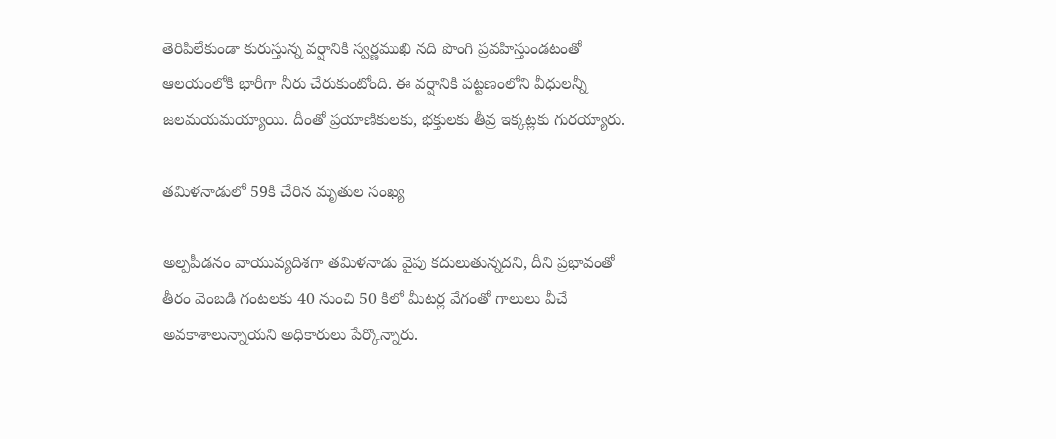తెరిపిలేకుండా కురుస్తున్న వర్షానికి స్వర్ణముఖి నది పొంగి ప్రవహిస్తుండటంతో ఆలయంలోకి భారీగా నీరు చేరుకుంటోంది. ఈ వర్షానికి పట్టణంలోని వీధులన్నీ జలమయమయ్యాయి. దీంతో ప్రయాణికులకు, భక్తులకు తీవ్ర ఇక్కట్లకు గురయ్యారు.

తమిళనాడులో 59కి చేరిన మృతుల సంఖ్య

అల్పపీడనం వాయువ్యదిశగా తమిళనాడు వైపు కదులుతున్నదని, దీని ప్రభావంతో తీరం వెంబడి గంటలకు 40 నుంచి 50 కిలో మీటర్ల వేగంతో గాలులు వీచే అవకాశాలున్నాయని అధికారులు పేర్కొన్నారు.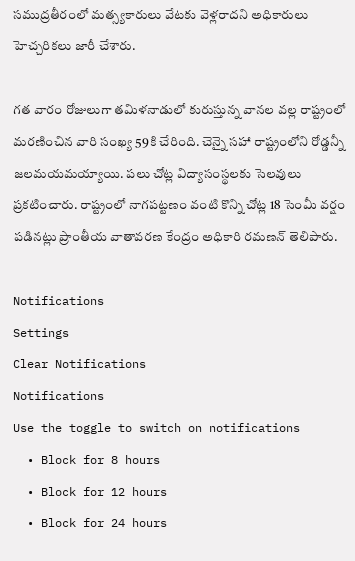సముద్రతీరంలో మత్స్యకారులు వేటకు వెళ్లరాదని అధికారులు హెచ్చరికలు జారీ చేశారు.

గత వారం రోజులుగా తమిళనాడులో కురుస్తున్న వానల వల్ల రాష్ట్రంలో మరణించిన వారి సంఖ్య 59కి చేరింది. చెన్నై సహా రాష్ట్రంలోని రోడ్డన్నీ జలమయమయ్యాయి. పలు చోట్ల విద్యాసంస్థలకు సెలవులు ప్రకటించారు. రాష్ట్రంలో నాగపట్టణం వంటి కొన్ని చోట్ల 18 సెంమీ వర్షం పడినట్లు ప్రాంతీయ వాతావరణ కేంద్రం అధికారి రమణన్ తెలిపారు.

Notifications
Settings
Clear Notifications
Notifications
Use the toggle to switch on notifications
  • Block for 8 hours
  • Block for 12 hours
  • Block for 24 hours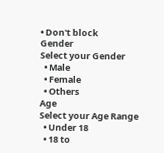• Don't block
Gender
Select your Gender
  • Male
  • Female
  • Others
Age
Select your Age Range
  • Under 18
  • 18 to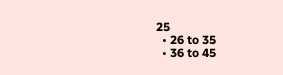25
  • 26 to 35
  • 36 to 45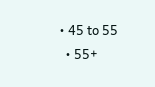• 45 to 55
  • 55+